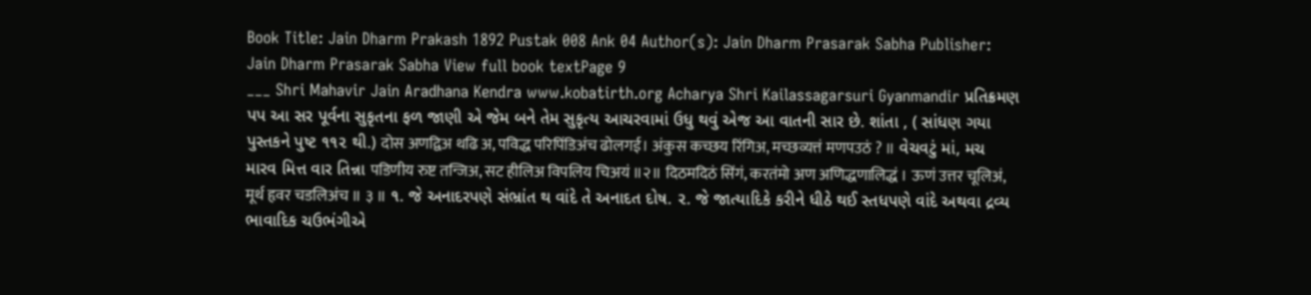Book Title: Jain Dharm Prakash 1892 Pustak 008 Ank 04 Author(s): Jain Dharm Prasarak Sabha Publisher: Jain Dharm Prasarak Sabha View full book textPage 9
___ Shri Mahavir Jain Aradhana Kendra www.kobatirth.org Acharya Shri Kailassagarsuri Gyanmandir પ્રતિક્રમણ પપ આ સર પૂર્વના સુકૃતના ફળ જાણી એ જેમ બને તેમ સુકૃત્ય આચરવામાં ઉધુ થવું એજ આ વાતની સાર છે. શાંતા , ( સાંધણ ગયા પુસ્તકને પુષ્ટ ૧૧૨ થી.) दोस अणद्विअ थढि अ, पविद्ध परिपिंडिअंच ढोलगई। अंकुस कच्छय रिंगिअ, मच्छव्यत्तं मणपउठं ? ॥ વેચવટું માં, મચ મારવ મિત્ત વાર તિન્ના पडिणीय रुष्ट तन्जिअ, सट हीलिअ विपलिय चिअयं ॥२॥ दिठमदिठं सिंगं, करतंमो अण अणिद्धणालिद्धं । ऊणं उत्तर चूलिअं, मूर्थ हृवर चडलिअंच ॥ ३ ॥ ૧. જે અનાદરપણે સંભ્રાંત થ વાંદે તે અનાદત દોષ. ૨. જે જાત્યાદિકે કરીને ધીઠે થઈ સ્તધપણે વાંદે અથવા દ્રવ્ય ભાવાદિક ચઉભંગીએ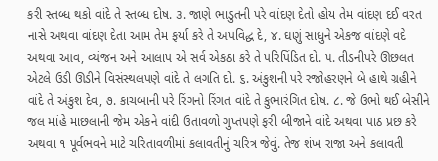કરી સ્તબ્ધ થકો વાંદે તે સ્તબ્ધ દોષ. ૩. જાણે ભાડુતની પરે વાંદણ દેતો હોય તેમ વાંદણ દઈ વરત નાસે અથવા વાંદણ દેતા આમ તેમ ફર્યા કરે તે અપવિદ્ધ દે, ૪. ઘણું સાધુને એકજ વાંદણે વદે અથવા આવ, વ્યંજન અને આલાપ એ સર્વ એકઠા કરે તે પરિપિંડિત દો. ૫. તીડનીપરે ઊછલત એટલે ઉડી ઊડીને વિસંસ્થલપણે વાંદે તે લગતિ દો. ૬. અંકુશની પરે રજોહરણને બે હાથે ગ્રહીને વાંદે તે અંકુશ દેવ, ૭. કાચબાની પરે રિંગનો રિંગત વાંદે તે કુભારંગિત દોષ. ૮. જે ઉભો થઈ બેસીને જલ માંહે માછલાની જેમ એકને વાંદી ઉતાવળો ગુપ્તપણે ફરી બીજાને વાંદે અથવા પાઠ પ્રછ કરે અથવા ૧ પૂર્વભવને માટે ચરિતાવળીમાં કલાવતીનું ચરિત્ર જેવું. તેજ શંખ રાજા અને કલાવતી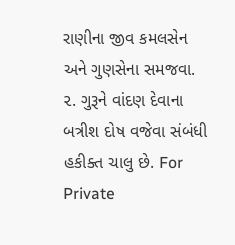રાણીના જીવ કમલસેન અને ગુણસેના સમજવા. ૨. ગુરૂને વાંદણ દેવાના બત્રીશ દોષ વજેવા સંબંધી હકીક્ત ચાલુ છે. For Private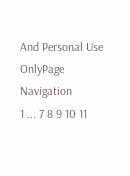And Personal Use OnlyPage Navigation
1 ... 7 8 9 10 11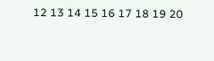12 13 14 15 16 17 18 19 20